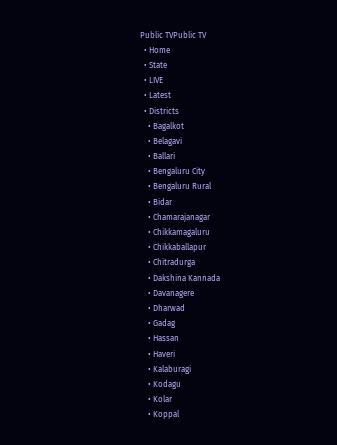Public TVPublic TV
  • Home
  • State
  • LIVE
  • Latest
  • Districts
    • Bagalkot
    • Belagavi
    • Ballari
    • Bengaluru City
    • Bengaluru Rural
    • Bidar
    • Chamarajanagar
    • Chikkamagaluru
    • Chikkaballapur
    • Chitradurga
    • Dakshina Kannada
    • Davanagere
    • Dharwad
    • Gadag
    • Hassan
    • Haveri
    • Kalaburagi
    • Kodagu
    • Kolar
    • Koppal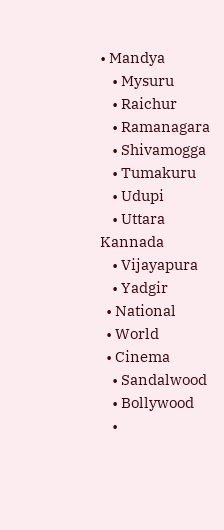• Mandya
    • Mysuru
    • Raichur
    • Ramanagara
    • Shivamogga
    • Tumakuru
    • Udupi
    • Uttara Kannada
    • Vijayapura
    • Yadgir
  • National
  • World
  • Cinema
    • Sandalwood
    • Bollywood
    •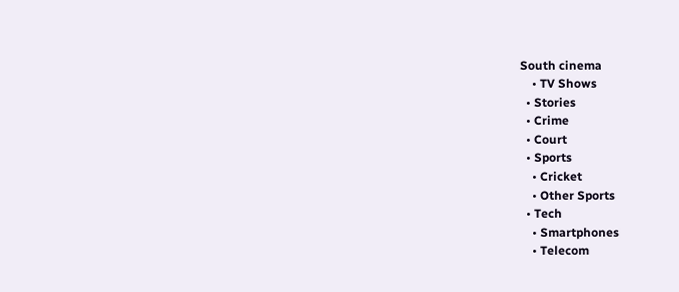South cinema
    • TV Shows
  • Stories
  • Crime
  • Court
  • Sports
    • Cricket
    • Other Sports
  • Tech
    • Smartphones
    • Telecom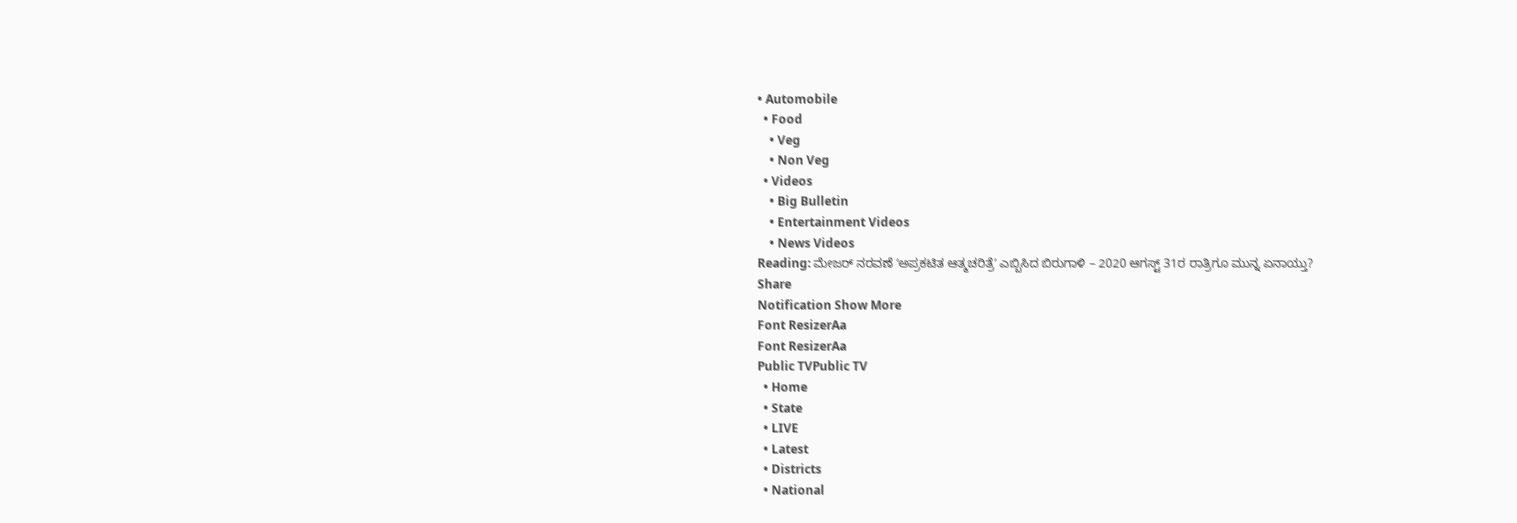• Automobile
  • Food
    • Veg
    • Non Veg
  • Videos
    • Big Bulletin
    • Entertainment Videos
    • News Videos
Reading: ಮೇಜರ್‌ ನರವಣೆ ʻಅಪ್ರಕಟಿತ ಆತ್ಮಚರಿತ್ರೆʼ ಎಬ್ಬಿಸಿದ ಬಿರುಗಾಳಿ – 2020 ಆಗಸ್ಟ್‌ 31ರ ರಾತ್ರಿಗೂ ಮುನ್ನ ಏನಾಯ್ತು?
Share
Notification Show More
Font ResizerAa
Font ResizerAa
Public TVPublic TV
  • Home
  • State
  • LIVE
  • Latest
  • Districts
  • National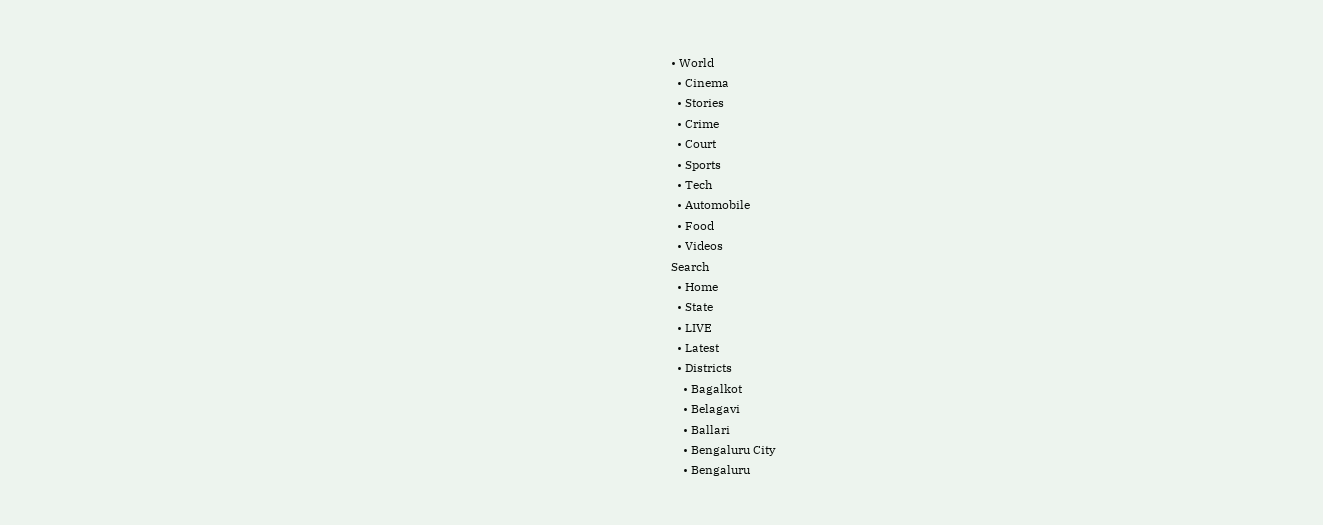• World
  • Cinema
  • Stories
  • Crime
  • Court
  • Sports
  • Tech
  • Automobile
  • Food
  • Videos
Search
  • Home
  • State
  • LIVE
  • Latest
  • Districts
    • Bagalkot
    • Belagavi
    • Ballari
    • Bengaluru City
    • Bengaluru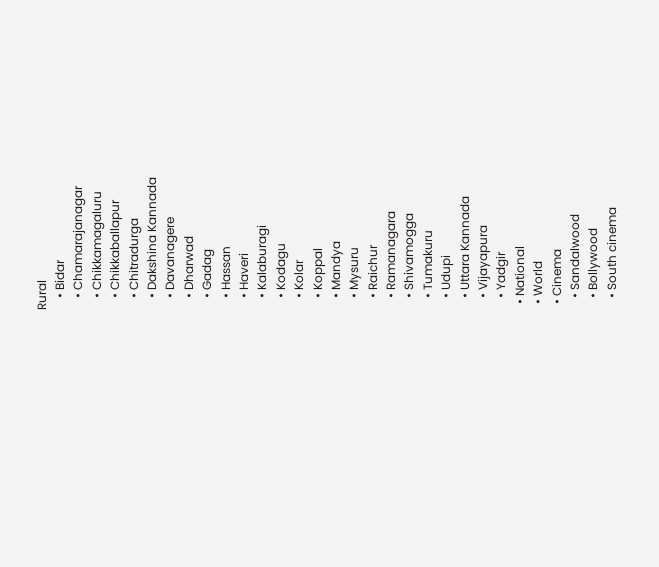Rural
    • Bidar
    • Chamarajanagar
    • Chikkamagaluru
    • Chikkaballapur
    • Chitradurga
    • Dakshina Kannada
    • Davanagere
    • Dharwad
    • Gadag
    • Hassan
    • Haveri
    • Kalaburagi
    • Kodagu
    • Kolar
    • Koppal
    • Mandya
    • Mysuru
    • Raichur
    • Ramanagara
    • Shivamogga
    • Tumakuru
    • Udupi
    • Uttara Kannada
    • Vijayapura
    • Yadgir
  • National
  • World
  • Cinema
    • Sandalwood
    • Bollywood
    • South cinema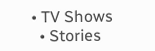• TV Shows
  • Stories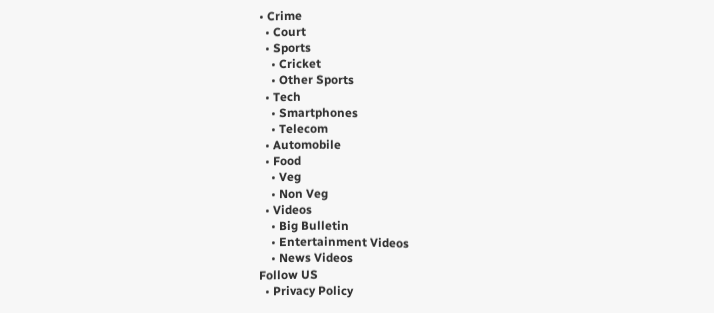• Crime
  • Court
  • Sports
    • Cricket
    • Other Sports
  • Tech
    • Smartphones
    • Telecom
  • Automobile
  • Food
    • Veg
    • Non Veg
  • Videos
    • Big Bulletin
    • Entertainment Videos
    • News Videos
Follow US
  • Privacy Policy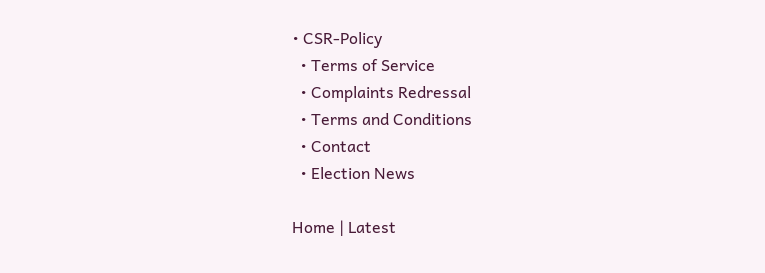• CSR-Policy
  • Terms of Service
  • Complaints Redressal
  • Terms and Conditions
  • Contact
  • Election News

Home | Latest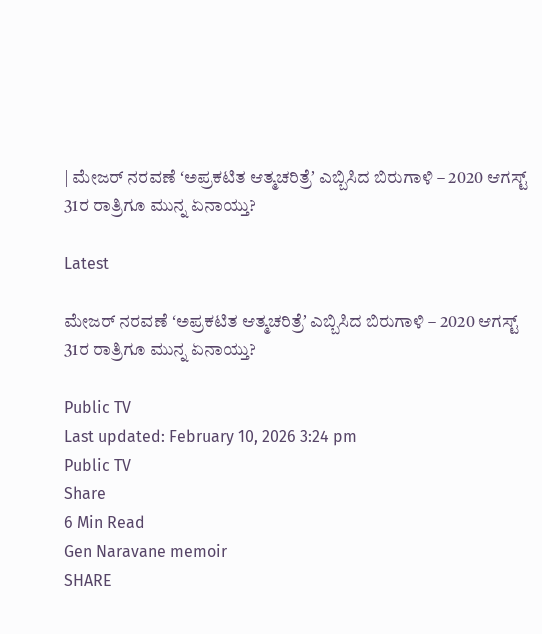| ಮೇಜರ್‌ ನರವಣೆ ʻಅಪ್ರಕಟಿತ ಆತ್ಮಚರಿತ್ರೆʼ ಎಬ್ಬಿಸಿದ ಬಿರುಗಾಳಿ – 2020 ಆಗಸ್ಟ್‌ 31ರ ರಾತ್ರಿಗೂ ಮುನ್ನ ಏನಾಯ್ತು?

Latest

ಮೇಜರ್‌ ನರವಣೆ ʻಅಪ್ರಕಟಿತ ಆತ್ಮಚರಿತ್ರೆʼ ಎಬ್ಬಿಸಿದ ಬಿರುಗಾಳಿ – 2020 ಆಗಸ್ಟ್‌ 31ರ ರಾತ್ರಿಗೂ ಮುನ್ನ ಏನಾಯ್ತು?

Public TV
Last updated: February 10, 2026 3:24 pm
Public TV
Share
6 Min Read
Gen Naravane memoir
SHARE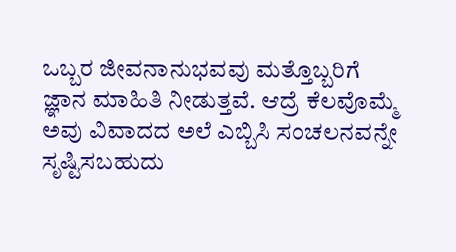ಒಬ್ಬರ ಜೀವನಾನುಭವವು ಮತ್ತೊಬ್ಬರಿಗೆ ಜ್ಞಾನ ಮಾಹಿತಿ ನೀಡುತ್ತವೆ. ಆದ್ರೆ ಕೆಲವೊಮ್ಮೆ ಅವು ವಿವಾದದ ಅಲೆ ಎಬ್ಬಿಸಿ ಸಂಚಲನವನ್ನೇ ಸೃಷ್ಟಿಸಬಹುದು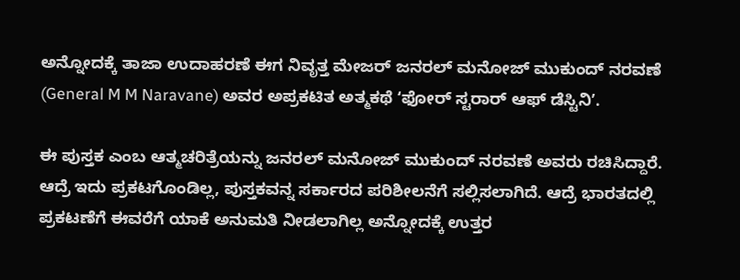ಅನ್ನೋದಕ್ಕೆ ತಾಜಾ ಉದಾಹರಣೆ ಈಗ ನಿವೃತ್ತ ಮೇಜರ್‌ ಜನರಲ್‌ ಮನೋಜ್‌ ಮುಕುಂದ್‌ ನರವಣೆ (General M M Naravane) ಅವರ ಅಪ್ರಕಟಿತ ಅತ್ಮಕಥೆ ʻಫೋರ್‌ ಸ್ಟರಾರ್‌ ಆಫ್‌ ಡೆಸ್ಟಿನಿʼ.

ಈ ಪುಸ್ತಕ ಎಂಬ ಆತ್ಮಚರಿತ್ರೆಯನ್ನು ಜನರಲ್‌ ಮನೋಜ್‌ ಮುಕುಂದ್‌ ನರವಣೆ ಅವರು ರಚಿಸಿದ್ದಾರೆ. ಆದ್ರೆ ಇದು ಪ್ರಕಟಗೊಂಡಿಲ್ಲ, ಪುಸ್ತಕವನ್ನ ಸರ್ಕಾರದ ಪರಿಶೀಲನೆಗೆ ಸಲ್ಲಿಸಲಾಗಿದೆ. ಆದ್ರೆ ಭಾರತದಲ್ಲಿ ಪ್ರಕಟಣೆಗೆ ಈವರೆಗೆ ಯಾಕೆ ಅನುಮತಿ ನೀಡಲಾಗಿಲ್ಲ ಅನ್ನೋದಕ್ಕೆ ಉತ್ತರ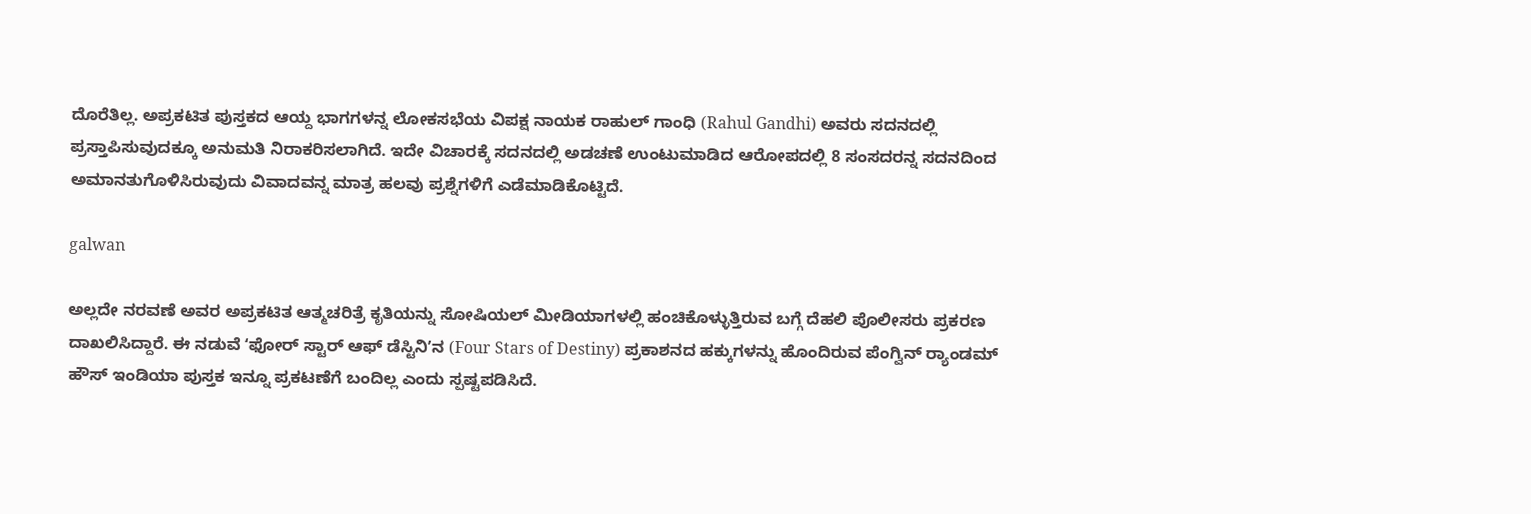ದೊರೆತಿಲ್ಲ. ಅಪ್ರಕಟಿತ ಪುಸ್ತಕದ ಆಯ್ದ ಭಾಗಗಳನ್ನ ಲೋಕಸಭೆಯ ವಿಪಕ್ಷ ನಾಯಕ ರಾಹುಲ್‌ ಗಾಂಧಿ (Rahul Gandhi) ಅವರು ಸದನದಲ್ಲಿ ಪ್ರಸ್ತಾಪಿಸುವುದಕ್ಕೂ ಅನುಮತಿ ನಿರಾಕರಿಸಲಾಗಿದೆ. ಇದೇ ವಿಚಾರಕ್ಕೆ ಸದನದಲ್ಲಿ ಅಡಚಣೆ ಉಂಟುಮಾಡಿದ ಆರೋಪದಲ್ಲಿ 8 ಸಂಸದರನ್ನ ಸದನದಿಂದ ಅಮಾನತುಗೊಳಿಸಿರುವುದು ವಿವಾದವನ್ನ ಮಾತ್ರ ಹಲವು ಪ್ರಶ್ನೆಗಳಿಗೆ ಎಡೆಮಾಡಿಕೊಟ್ಟಿದೆ.

galwan

ಅಲ್ಲದೇ ನರವಣೆ ಅವರ ಅಪ್ರಕಟಿತ ಆತ್ಮಚರಿತ್ರೆ ಕೃತಿಯನ್ನು ಸೋಷಿಯಲ್‌‌ ಮೀಡಿಯಾಗಳಲ್ಲಿ ಹಂಚಿಕೊಳ್ಳುತ್ತಿರುವ ಬಗ್ಗೆ ದೆಹಲಿ ಪೊಲೀಸರು ಪ್ರಕರಣ ದಾಖಲಿಸಿದ್ದಾರೆ. ಈ ನಡುವೆ ʻಫೋರ್‌ ಸ್ಟಾರ್‌ ಆಫ್‌ ಡೆಸ್ಟಿನಿʼನ (Four Stars of Destiny) ಪ್ರಕಾಶನದ ಹಕ್ಕುಗಳನ್ನು ಹೊಂದಿರುವ ಪೆಂಗ್ವಿನ್‌ ರ‍್ಯಾಂಡಮ್‌ ಹೌಸ್‌ ಇಂಡಿಯಾ ಪುಸ್ತಕ ಇನ್ನೂ ಪ್ರಕಟಣೆಗೆ ಬಂದಿಲ್ಲ ಎಂದು ಸ್ಪಷ್ಟಪಡಿಸಿದೆ.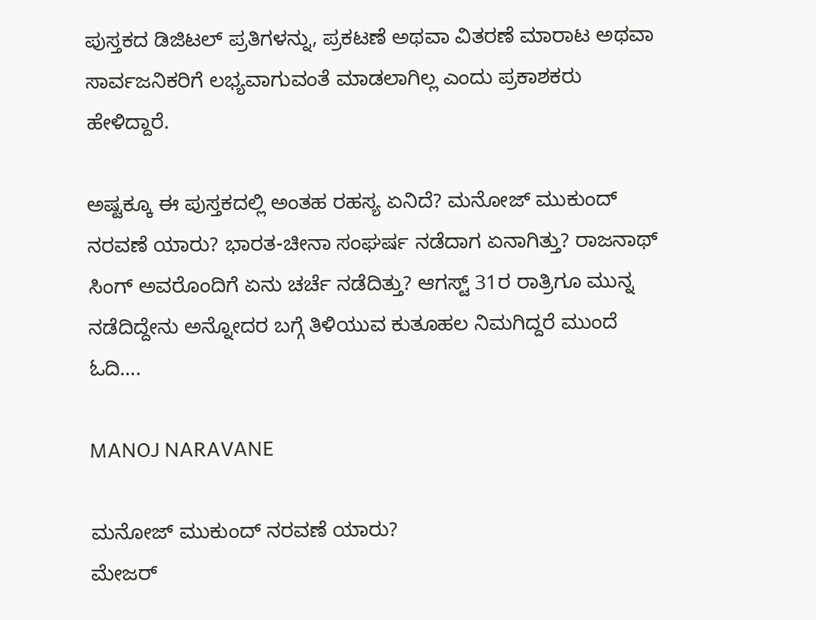ಪುಸ್ತಕದ ಡಿಜಿಟಲ್‌ ಪ್ರತಿಗಳನ್ನು, ಪ್ರಕಟಣೆ ಅಥವಾ ವಿತರಣೆ ಮಾರಾಟ ಅಥವಾ ಸಾರ್ವಜನಿಕರಿಗೆ ಲಭ್ಯವಾಗುವಂತೆ ಮಾಡಲಾಗಿಲ್ಲ ಎಂದು ಪ್ರಕಾಶಕರು ಹೇಳಿದ್ದಾರೆ.

ಅಷ್ಟಕ್ಕೂ ಈ ಪುಸ್ತಕದಲ್ಲಿ ಅಂತಹ ರಹಸ್ಯ ಏನಿದೆ? ಮನೋಜ್‌ ಮುಕುಂದ್‌ ನರವಣೆ ಯಾರು? ಭಾರತ-ಚೀನಾ ಸಂಘರ್ಷ ನಡೆದಾಗ ಏನಾಗಿತ್ತು? ರಾಜನಾಥ್‌ ಸಿಂಗ್‌ ಅವರೊಂದಿಗೆ ಏನು ಚರ್ಚೆ ನಡೆದಿತ್ತು? ಆಗಸ್ಟ್‌ 31ರ ರಾತ್ರಿಗೂ ಮುನ್ನ ನಡೆದಿದ್ದೇನು ಅನ್ನೋದರ ಬಗ್ಗೆ ತಿಳಿಯುವ ಕುತೂಹಲ ನಿಮಗಿದ್ದರೆ ಮುಂದೆ ಓದಿ….

MANOJ NARAVANE

ಮನೋಜ್‌ ಮುಕುಂದ್‌ ನರವಣೆ ಯಾರು?
ಮೇಜ‌ರ್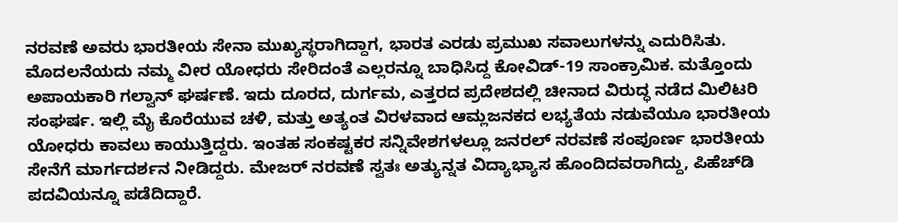ನರವಣೆ ಅವರು ಭಾರತೀಯ ಸೇನಾ ಮುಖ್ಯಸ್ಥರಾಗಿದ್ದಾಗ, ಭಾರತ ಎರಡು ಪ್ರಮುಖ ಸವಾಲುಗಳನ್ನು ಎದುರಿಸಿತು. ಮೊದಲನೆಯದು ನಮ್ಮ ವೀರ ಯೋಧರು ಸೇರಿದಂತೆ ಎಲ್ಲರನ್ನೂ ಬಾಧಿಸಿದ್ದ ಕೋವಿಡ್-19 ಸಾಂಕ್ರಾಮಿಕ. ಮತ್ತೊಂದು ಅಪಾಯಕಾರಿ ಗಲ್ವಾನ್‌ ಘರ್ಷಣೆ. ಇದು ದೂರದ, ದುರ್ಗಮ, ಎತ್ತರದ ಪ್ರದೇಶದಲ್ಲಿ ಚೀನಾದ ವಿರುದ್ಧ ನಡೆದ ಮಿಲಿಟರಿ ಸಂಘರ್ಷ. ಇಲ್ಲಿ ಮೈ ಕೊರೆಯುವ ಚಳಿ, ಮತ್ತು ಅತ್ಯಂತ ವಿರಳವಾದ ಆಮ್ಲಜನಕದ ಲಭ್ಯತೆಯ ನಡುವೆಯೂ ಭಾರತೀಯ ಯೋಧರು ಕಾವಲು ಕಾಯುತ್ತಿದ್ದರು. ಇಂತಹ ಸಂಕಷ್ಟಕರ ಸನ್ನಿವೇಶಗಳಲ್ಲೂ ಜನರಲ್ ನರವಣೆ ಸಂಪೂರ್ಣ ಭಾರತೀಯ ಸೇನೆಗೆ ಮಾರ್ಗದರ್ಶನ ನೀಡಿದ್ದರು. ಮೇಜರ್ ನರವಣೆ ಸ್ವತಃ ಅತ್ಯುನ್ನತ ವಿದ್ಯಾಭ್ಯಾಸ ಹೊಂದಿದವರಾಗಿದ್ದು, ಪಿಹೆಚ್‌ಡಿ ಪದವಿಯನ್ನೂ ಪಡೆದಿದ್ದಾರೆ.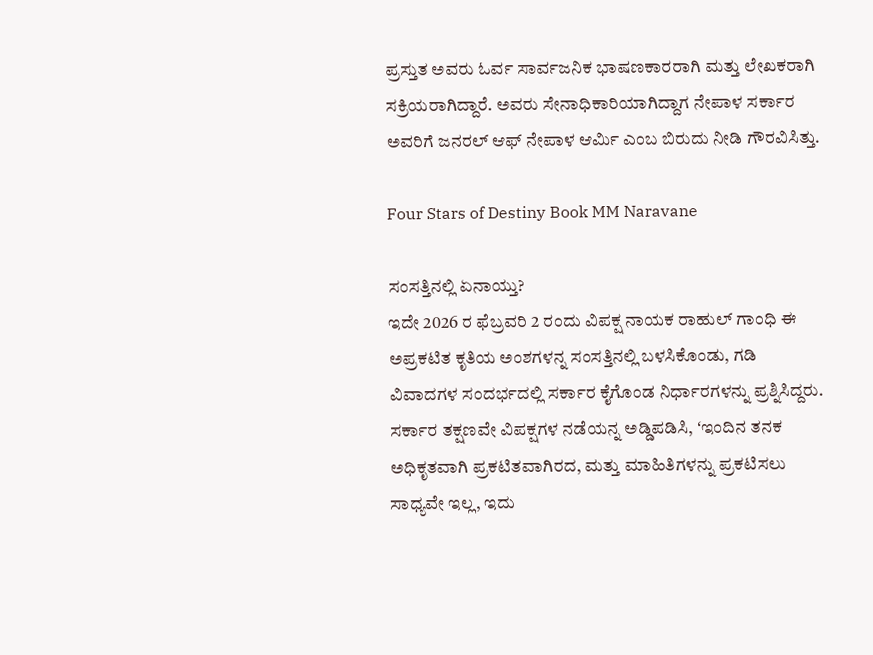ಪ್ರಸ್ತುತ ಅವರು ಓರ್ವ ಸಾರ್ವಜನಿಕ ಭಾಷಣಕಾರರಾಗಿ ಮತ್ತು ಲೇಖಕರಾಗಿ ಸಕ್ರಿಯರಾಗಿದ್ದಾರೆ. ಅವರು ಸೇನಾಧಿಕಾರಿಯಾಗಿದ್ದಾಗ ನೇಪಾಳ ಸರ್ಕಾರ ಅವರಿಗೆ ಜನರಲ್ ಆಫ್ ನೇಪಾಳ ಆರ್ಮಿ ಎಂಬ ಬಿರುದು ನೀಡಿ ಗೌರವಿಸಿತ್ತು.

Four Stars of Destiny Book MM Naravane

ಸಂಸತ್ತಿನಲ್ಲಿ ಏನಾಯ್ತು?
ಇದೇ 2026 ರ ಫೆಬ್ರವರಿ 2 ರಂದು ವಿಪಕ್ಷ ನಾಯಕ ರಾಹುಲ್‌ ಗಾಂಧಿ ಈ ಅಪ್ರಕಟಿತ ಕೃತಿಯ ಅಂಶಗಳನ್ನ ಸಂಸತ್ತಿನಲ್ಲಿ ಬಳಸಿಕೊಂಡು, ಗಡಿ ವಿವಾದಗಳ ಸಂದರ್ಭದಲ್ಲಿ ಸರ್ಕಾರ ಕೈಗೊಂಡ ನಿರ್ಧಾರಗಳನ್ನು ಪ್ರಶ್ನಿಸಿದ್ದರು. ಸರ್ಕಾರ ತಕ್ಷಣವೇ ವಿಪಕ್ಷಗಳ ನಡೆಯನ್ನ ಅಡ್ಡಿಪಡಿಸಿ, ʻಇಂದಿನ ತನಕ ಅಧಿಕೃತವಾಗಿ ಪ್ರಕಟಿತವಾಗಿರದ, ಮತ್ತು ಮಾಹಿತಿಗಳನ್ನು ಪ್ರಕಟಿಸಲು ಸಾಧ್ಯವೇ ಇಲ್ಲ, ಇದು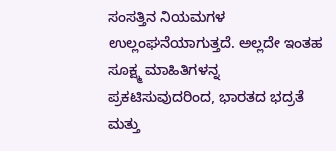ಸಂಸತ್ತಿನ ನಿಯಮಗಳ ಉಲ್ಲಂಘನೆಯಾಗುತ್ತದೆ. ಅಲ್ಲದೇ ಇಂತಹ ಸೂಕ್ಷ್ಮ ಮಾಹಿತಿಗಳನ್ನ ಪ್ರಕಟಿಸುವುದರಿಂದ, ಭಾರತದ ಭದ್ರತೆ ಮತ್ತು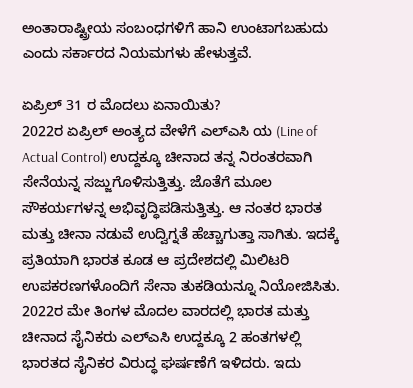ಅಂತಾರಾಷ್ಟ್ರೀಯ ಸಂಬಂಧಗಳಿಗೆ ಹಾನಿ ಉಂಟಾಗಬಹುದು ಎಂದು ಸರ್ಕಾರದ ನಿಯಮಗಳು ಹೇಳುತ್ತವೆ.

ಏಪ್ರಿಲ್ 31 ರ ಮೊದಲು ಏನಾಯಿತು?
2022ರ ಏಪ್ರಿಲ್‌ ಅಂತ್ಯದ ವೇಳೆಗೆ ಎಲ್ಎಸಿ ಯ (Line of Actual Control) ಉದ್ದಕ್ಕೂ ಚೀನಾದ ತನ್ನ ನಿರಂತರವಾಗಿ ಸೇನೆಯನ್ನ ಸಜ್ಜುಗೊಳಿಸುತ್ತಿತ್ತು. ಜೊತೆಗೆ ಮೂಲ ಸೌಕರ್ಯಗಳನ್ನ ಅಭಿವೃದ್ಧಿಪಡಿಸುತ್ತಿತ್ತು. ಆ ನಂತರ ಭಾರತ ಮತ್ತು ಚೀನಾ ನಡುವೆ ಉದ್ವಿಗ್ನತೆ ಹೆಚ್ಚಾಗುತ್ತಾ ಸಾಗಿತು. ಇದಕ್ಕೆ ಪ್ರತಿಯಾಗಿ ಭಾರತ ಕೂಡ ಆ ಪ್ರದೇಶದಲ್ಲಿ ಮಿಲಿಟರಿ ಉಪಕರಣಗಳೊಂದಿಗೆ ಸೇನಾ ತುಕಡಿಯನ್ನೂ ನಿಯೋಜಿಸಿತು. 2022ರ ಮೇ ತಿಂಗಳ ಮೊದಲ ವಾರದಲ್ಲಿ ಭಾರತ ಮತ್ತು ಚೀನಾದ ಸೈನಿಕರು ಎಲ್‌ಎಸಿ ಉದ್ದಕ್ಕೂ 2 ಹಂತಗಳಲ್ಲಿ ಭಾರತದ ಸೈನಿಕರ ವಿರುದ್ಧ ಘರ್ಷಣೆಗೆ ಇಳಿದರು. ಇದು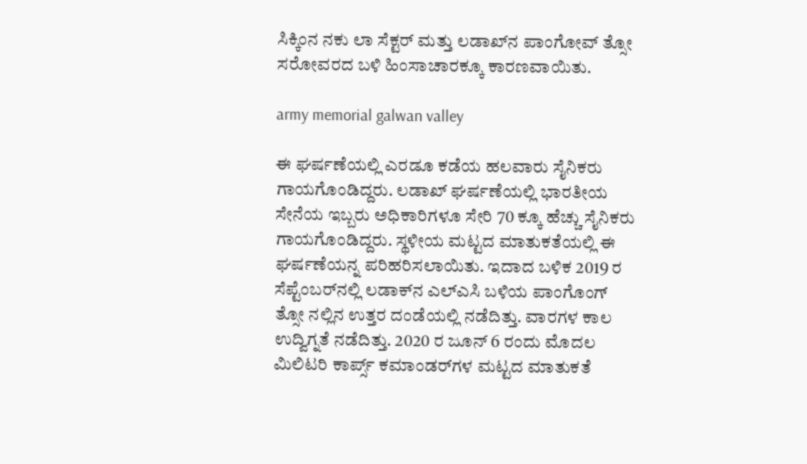ಸಿಕ್ಕಿಂನ ನಕು ಲಾ ಸೆಕ್ಟರ್‌ ಮತ್ತು ಲಡಾಖ್‌ನ ಪಾಂಗೋವ್‌ ತ್ಸೋ ಸರೋವರದ ಬಳಿ ಹಿಂಸಾಚಾರಕ್ಕೂ ಕಾರಣವಾಯಿತು.

army memorial galwan valley

ಈ ಘರ್ಷಣೆಯಲ್ಲಿ ಎರಡೂ ಕಡೆಯ ಹಲವಾರು ಸೈನಿಕರು ಗಾಯಗೊಂಡಿದ್ದರು. ಲಡಾಖ್‌ ಘರ್ಷಣೆಯಲ್ಲಿ ಭಾರತೀಯ ಸೇನೆಯ ಇಬ್ಬರು ಅಧಿಕಾರಿಗಳೂ ಸೇರಿ 70 ಕ್ಕೂ ಹೆಚ್ಚು ಸೈನಿಕರು ಗಾಯಗೊಂಡಿದ್ದರು. ಸ್ಥಳೀಯ ಮಟ್ಟದ ಮಾತುಕತೆಯಲ್ಲಿ ಈ ಘರ್ಷಣೆಯನ್ನ ಪರಿಹರಿಸಲಾಯಿತು. ಇದಾದ ಬಳಿಕ 2019 ರ ಸೆಪ್ಟೆಂಬರ್‌ನಲ್ಲಿ ಲಡಾಕ್‌ನ ಎಲ್‌ಎಸಿ ಬಳಿಯ ಪಾಂಗೊಂಗ್‌ ತ್ಸೋ ನಲ್ಲಿನ ಉತ್ತರ ದಂಡೆಯಲ್ಲಿ ನಡೆದಿತ್ತು. ವಾರಗಳ ಕಾಲ ಉದ್ವಿಗ್ನತೆ ನಡೆದಿತ್ತು. 2020 ರ ಜೂನ್‌ 6 ರಂದು ಮೊದಲ ಮಿಲಿಟರಿ ಕಾರ್ಪ್ಸ್‌ ಕಮಾಂಡರ್‌ಗಳ ಮಟ್ಟದ ಮಾತುಕತೆ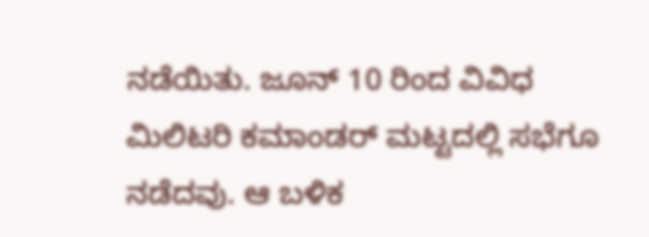ನಡೆಯಿತು. ಜೂನ್‌ 10 ರಿಂದ ವಿವಿಧ ಮಿಲಿಟರಿ ಕಮಾಂಡರ್‌ ಮಟ್ಟದಲ್ಲಿ ಸಭೆಗೂ ನಡೆದವು. ಆ ಬಳಿಕ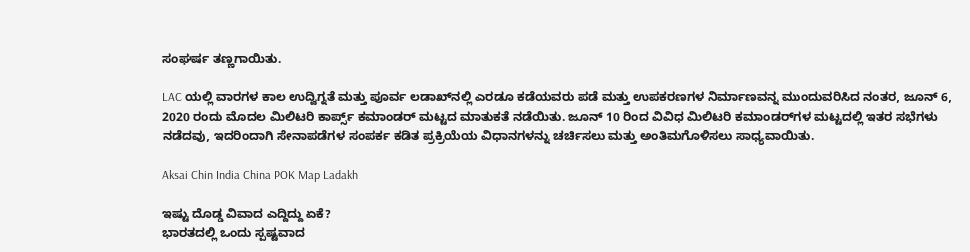ಸಂಘರ್ಷ ತಣ್ಣಗಾಯಿತು.

LAC ಯಲ್ಲಿ ವಾರಗಳ ಕಾಲ ಉದ್ವಿಗ್ನತೆ ಮತ್ತು ಪೂರ್ವ ಲಡಾಖ್‌ನಲ್ಲಿ ಎರಡೂ ಕಡೆಯವರು ಪಡೆ ಮತ್ತು ಉಪಕರಣಗಳ ನಿರ್ಮಾಣವನ್ನ ಮುಂದುವರಿಸಿದ ನಂತರ, ಜೂನ್ 6, 2020 ರಂದು ಮೊದಲ ಮಿಲಿಟರಿ ಕಾರ್ಪ್ಸ್ ಕಮಾಂಡರ್ ಮಟ್ಟದ ಮಾತುಕತೆ ನಡೆಯಿತು. ಜೂನ್ 10 ರಿಂದ ವಿವಿಧ ಮಿಲಿಟರಿ ಕಮಾಂಡರ್‌ಗಳ ಮಟ್ಟದಲ್ಲಿ ಇತರ ಸಭೆಗಳು ನಡೆದವು, ಇದರಿಂದಾಗಿ ಸೇನಾಪಡೆಗಳ ಸಂಪರ್ಕ ಕಡಿತ ಪ್ರಕ್ರಿಯೆಯ ವಿಧಾನಗಳನ್ನು ಚರ್ಚಿಸಲು ಮತ್ತು ಅಂತಿಮಗೊಳಿಸಲು ಸಾಧ್ಯವಾಯಿತು.

Aksai Chin India China POK Map Ladakh

ಇಷ್ಟು ದೊಡ್ಡ ವಿವಾದ ಎದ್ದಿದ್ದು ಏಕೆ?
ಭಾರತದಲ್ಲಿ ಒಂದು ಸ್ಪಷ್ಟವಾದ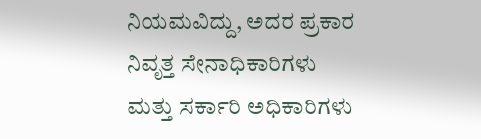ನಿಯಮವಿದ್ದು, ಅದರ ಪ್ರಕಾರ ನಿವೃತ್ತ ಸೇನಾಧಿಕಾರಿಗಳು ಮತ್ತು ಸರ್ಕಾರಿ ಅಧಿಕಾರಿಗಳು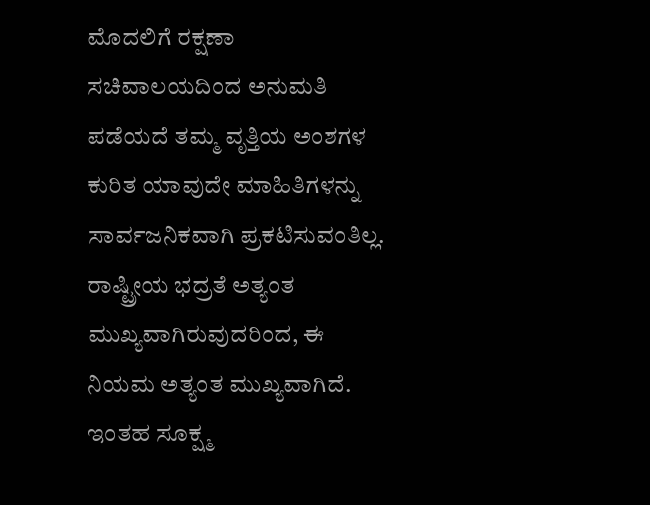ಮೊದಲಿಗೆ ರಕ್ಷಣಾ ಸಚಿವಾಲಯದಿಂದ ಅನುಮತಿ ಪಡೆಯದೆ ತಮ್ಮ ವೃತ್ತಿಯ ಅಂಶಗಳ ಕುರಿತ ಯಾವುದೇ ಮಾಹಿತಿಗಳನ್ನು ಸಾರ್ವಜನಿಕವಾಗಿ ಪ್ರಕಟಿಸುವಂತಿಲ್ಲ. ರಾಷ್ಟ್ರೀಯ ಭದ್ರತೆ ಅತ್ಯಂತ ಮುಖ್ಯವಾಗಿರುವುದರಿಂದ, ಈ ನಿಯಮ ಅತ್ಯಂತ ಮುಖ್ಯವಾಗಿದೆ. ಇಂತಹ ಸೂಕ್ಷ್ಮ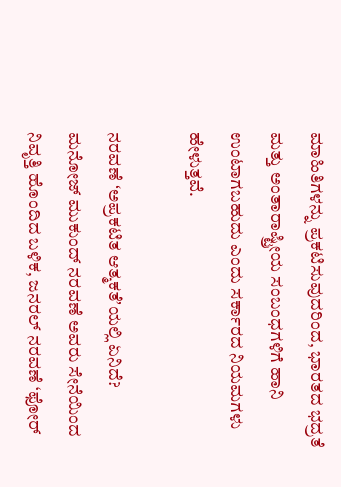ಮಾಹಿತಿಗಳನ್ನು ಪ್ರಕಟಿಸುವುದರಿಂದ, ಭಾರತದ ಭದ್ರತೆ ಮತ್ತು ಅಂತಾರಾಷ್ಟ್ರೀಯ ಸಂಬಂಧಗಳಿಗೆ ಹಾನಿ ಉಂಟಾಗಬಹುದು ಎಂದು ಸರ್ಕಾರದ ನಿಯಮಗಳು ಹೇಳುತ್ತವೆ.

ನರವಣೆ ʻಅಪ್ರಕಟಿತ ಆತ್ಮಕತೆʼಯಲ್ಲಿ ಏನಿದೆ?
ಮನೋಜ್‌ ಮುಕುಂದ್‌ ನರವಣೆ ಅವರು ಸೇನೆಯಿಂದ ನಿವೃತ್ತಿ ಹೊಂದಿದ ಬಳಿಕ, ಜನರಲ್ ನರವಣೆ ‘ಫೋ‌ರ್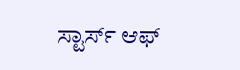ಸ್ಟಾರ್ಸ್‌ ಆಫ್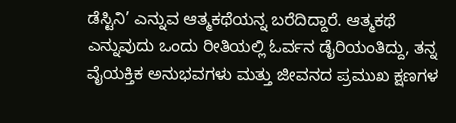ಡೆಸ್ಟಿನಿ’ ಎನ್ನುವ ಆತ್ಮಕಥೆಯನ್ನ ಬರೆದಿದ್ದಾರೆ. ಆತ್ಮಕಥೆ ಎನ್ನುವುದು ಒಂದು ರೀತಿಯಲ್ಲಿ ಓರ್ವನ ಡೈರಿಯಂತಿದ್ದು, ತನ್ನ ವೈಯಕ್ತಿಕ ಅನುಭವಗಳು ಮತ್ತು ಜೀವನದ ಪ್ರಮುಖ ಕ್ಷಣಗಳ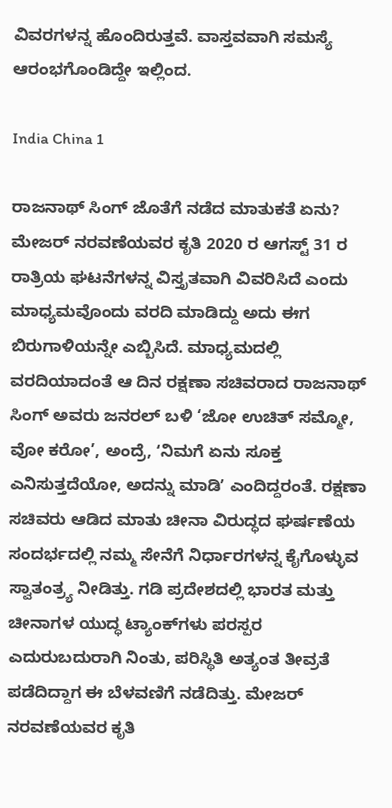ವಿವರಗಳನ್ನ ಹೊಂದಿರುತ್ತವೆ. ವಾಸ್ತವವಾಗಿ ಸಮಸ್ಯೆ ಆರಂಭಗೊಂಡಿದ್ದೇ ಇಲ್ಲಿಂದ.

India China 1

ರಾಜನಾಥ್‌ ಸಿಂಗ್‌ ಜೊತೆಗೆ ನಡೆದ ಮಾತುಕತೆ ಏನು?
ಮೇಜ‌ರ್ ನರವಣೆಯವರ ಕೃತಿ 2020 ರ ಆಗಸ್ಟ್ 31 ರ ರಾತ್ರಿಯ ಘಟನೆಗಳನ್ನ ವಿಸ್ತೃತವಾಗಿ ವಿವರಿಸಿದೆ ಎಂದು ಮಾಧ್ಯಮವೊಂದು ವರದಿ ಮಾಡಿದ್ದು ಅದು ಈಗ ಬಿರುಗಾಳಿಯನ್ನೇ ಎಬ್ಬಿಸಿದೆ. ಮಾಧ್ಯಮದಲ್ಲಿ ವರದಿಯಾದಂತೆ ಆ ದಿನ ರಕ್ಷಣಾ ಸಚಿವರಾದ ರಾಜನಾಥ್ ಸಿಂಗ್ ಅವರು ಜನರಲ್ ಬಳಿ ‘ಜೋ ಉಚಿತ್ ಸಮ್ಮೋ, ವೋ ಕರೋ’, ಅಂದ್ರೆ, ʻನಿಮಗೆ ಏನು ಸೂಕ್ತ ಎನಿಸುತ್ತದೆಯೋ, ಅದನ್ನು ಮಾಡಿʼ ಎಂದಿದ್ದರಂತೆ. ರಕ್ಷಣಾ ಸಚಿವರು ಆಡಿದ ಮಾತು ಚೀನಾ ವಿರುದ್ಧದ ಘರ್ಷಣೆಯ ಸಂದರ್ಭದಲ್ಲಿ ನಮ್ಮ ಸೇನೆಗೆ ನಿರ್ಧಾರಗಳನ್ನ ಕೈಗೊಳ್ಳುವ ಸ್ವಾತಂತ್ರ್ಯ ನೀಡಿತ್ತು. ಗಡಿ ಪ್ರದೇಶದಲ್ಲಿ ಭಾರತ ಮತ್ತು ಚೀನಾಗಳ ಯುದ್ಧ ಟ್ಯಾಂಕ್‌ಗಳು ಪರಸ್ಪರ ಎದುರುಬದುರಾಗಿ ನಿಂತು, ಪರಿಸ್ಥಿತಿ ಅತ್ಯಂತ ತೀವ್ರತೆ ಪಡೆದಿದ್ದಾಗ ಈ ಬೆಳವಣಿಗೆ ನಡೆದಿತ್ತು. ಮೇಜ‌ರ್ ನರವಣೆಯವರ ಕೃತಿ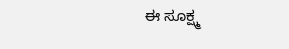ಈ ಸೂಕ್ಷ್ಮ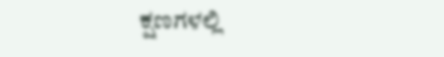ಕ್ಷಣಗಳಲ್ಲಿ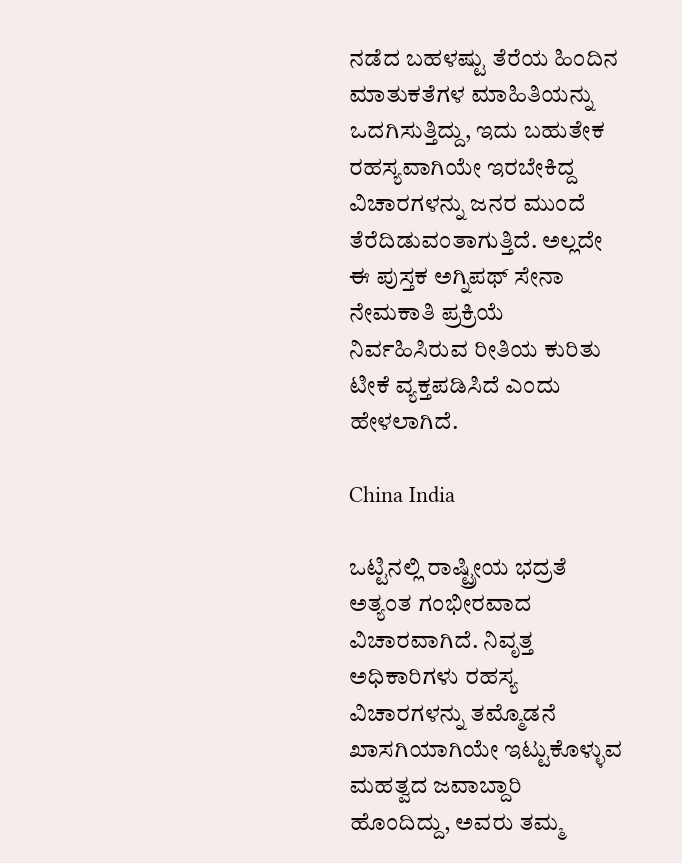ನಡೆದ ಬಹಳಷ್ಟು ತೆರೆಯ ಹಿಂದಿನ ಮಾತುಕತೆಗಳ ಮಾಹಿತಿಯನ್ನು ಒದಗಿಸುತ್ತಿದ್ದು, ಇದು ಬಹುತೇಕ ರಹಸ್ಯವಾಗಿಯೇ ಇರಬೇಕಿದ್ದ ವಿಚಾರಗಳನ್ನು ಜನರ ಮುಂದೆ ತೆರೆದಿಡುವಂತಾಗುತ್ತಿದೆ. ಅಲ್ಲದೇ ಈ ಪುಸ್ತಕ ಅಗ್ನಿಪಥ್ ಸೇನಾ ನೇಮಕಾತಿ ಪ್ರಕ್ರಿಯೆ ನಿರ್ವಹಿಸಿರುವ ರೀತಿಯ ಕುರಿತು ಟೀಕೆ ವ್ಯಕ್ತಪಡಿಸಿದೆ ಎಂದು ಹೇಳಲಾಗಿದೆ.

China India

ಒಟ್ಟಿನಲ್ಲಿ ರಾಷ್ಟ್ರೀಯ ಭದ್ರತೆ ಅತ್ಯಂತ ಗಂಭೀರವಾದ ವಿಚಾರವಾಗಿದೆ. ನಿವೃತ್ತ ಅಧಿಕಾರಿಗಳು ರಹಸ್ಯ ವಿಚಾರಗಳನ್ನು ತಮ್ಮೊಡನೆ ಖಾಸಗಿಯಾಗಿಯೇ ಇಟ್ಟುಕೊಳ್ಳುವ ಮಹತ್ವದ ಜವಾಬ್ದಾರಿ ಹೊಂದಿದ್ದು, ಅವರು ತಮ್ಮ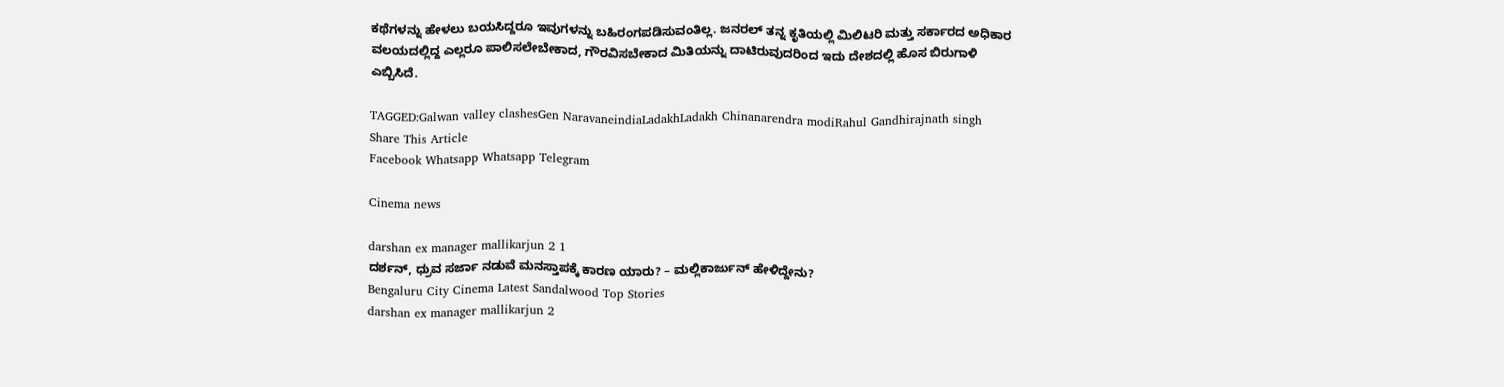ಕಥೆಗಳನ್ನು ಹೇಳಲು ಬಯಸಿದ್ದರೂ ಇವುಗಳನ್ನು ಬಹಿರಂಗಪಡಿಸುವಂತಿಲ್ಲ. ಜನರಲ್ ತನ್ನ ಕೃತಿಯಲ್ಲಿ ಮಿಲಿಟರಿ ಮತ್ತು ಸರ್ಕಾರದ ಅಧಿಕಾರ ವಲಯದಲ್ಲಿದ್ದ ಎಲ್ಲರೂ ಪಾಲಿಸಲೇಬೇಕಾದ, ಗೌರವಿಸಬೇಕಾದ ಮಿತಿಯನ್ನು ದಾಟಿರುವುದರಿಂದ ಇದು ದೇಶದಲ್ಲಿ ಹೊಸ ಬಿರುಗಾಳಿ ಎಬ್ಬಿಸಿದೆ.

TAGGED:Galwan valley clashesGen NaravaneindiaLadakhLadakh Chinanarendra modiRahul Gandhirajnath singh
Share This Article
Facebook Whatsapp Whatsapp Telegram

Cinema news

darshan ex manager mallikarjun 2 1
ದರ್ಶನ್‌, ಧ್ರುವ ಸರ್ಜಾ ನಡುವೆ ಮನಸ್ತಾಪಕ್ಕೆ ಕಾರಣ ಯಾರು? – ಮಲ್ಲಿಕಾರ್ಜುನ್‌ ಹೇಳಿದ್ದೇನು?
Bengaluru City Cinema Latest Sandalwood Top Stories
darshan ex manager mallikarjun 2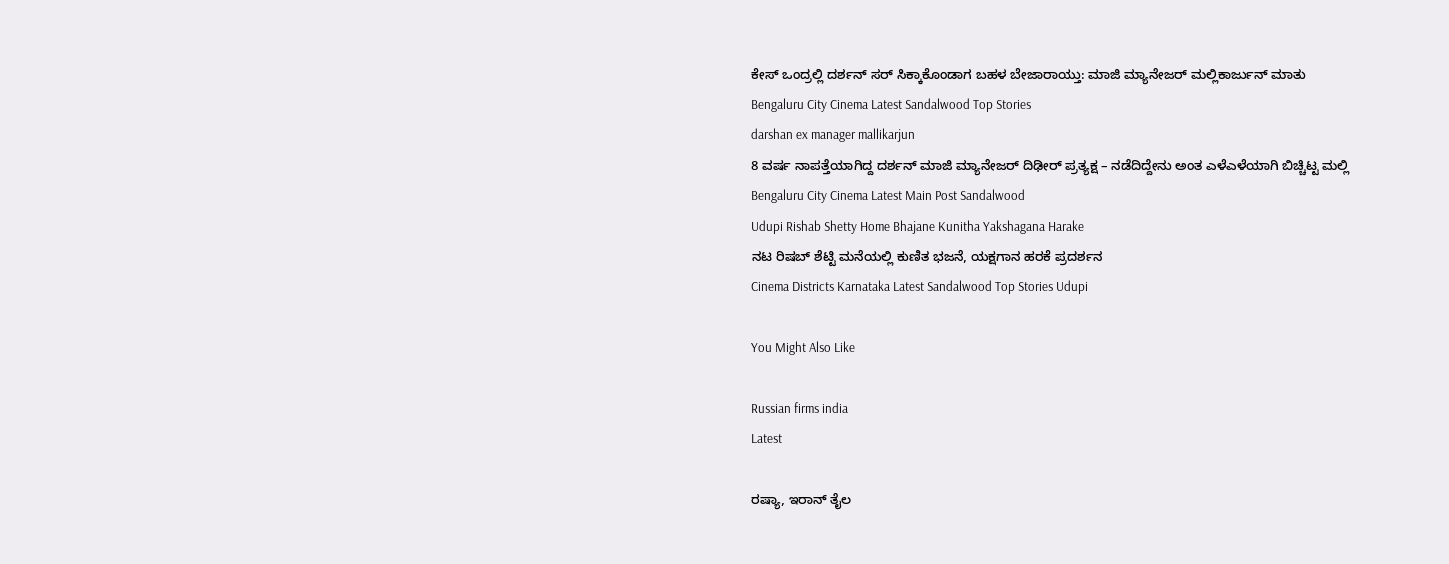ಕೇಸ್‌ ಒಂದ್ರಲ್ಲಿ ದರ್ಶನ್‌ ಸರ್‌ ಸಿಕ್ಕಾಕೊಂಡಾಗ ಬಹಳ ಬೇಜಾರಾಯ್ತು: ಮಾಜಿ ಮ್ಯಾನೇಜರ್‌ ಮಲ್ಲಿಕಾರ್ಜುನ್‌ ಮಾತು
Bengaluru City Cinema Latest Sandalwood Top Stories
darshan ex manager mallikarjun
8 ವರ್ಷ ನಾಪತ್ತೆಯಾಗಿದ್ದ ದರ್ಶನ್‌ ಮಾಜಿ ಮ್ಯಾನೇಜರ್‌ ದಿಢೀರ್‌ ಪ್ರತ್ಯಕ್ಷ – ನಡೆದಿದ್ದೇನು ಅಂತ ಎಳೆಎಳೆಯಾಗಿ ಬಿಚ್ಚಿಟ್ಟ ಮಲ್ಲಿ
Bengaluru City Cinema Latest Main Post Sandalwood
Udupi Rishab Shetty Home Bhajane Kunitha Yakshagana Harake
ನಟ ರಿಷಬ್ ಶೆಟ್ಟಿ ಮನೆಯಲ್ಲಿ ಕುಣಿತ ಭಜನೆ, ಯಕ್ಷಗಾನ ಹರಕೆ ಪ್ರದರ್ಶನ
Cinema Districts Karnataka Latest Sandalwood Top Stories Udupi

You Might Also Like

Russian firms india
Latest

ರಷ್ಯಾ, ಇರಾನ್‌ ತೈಲ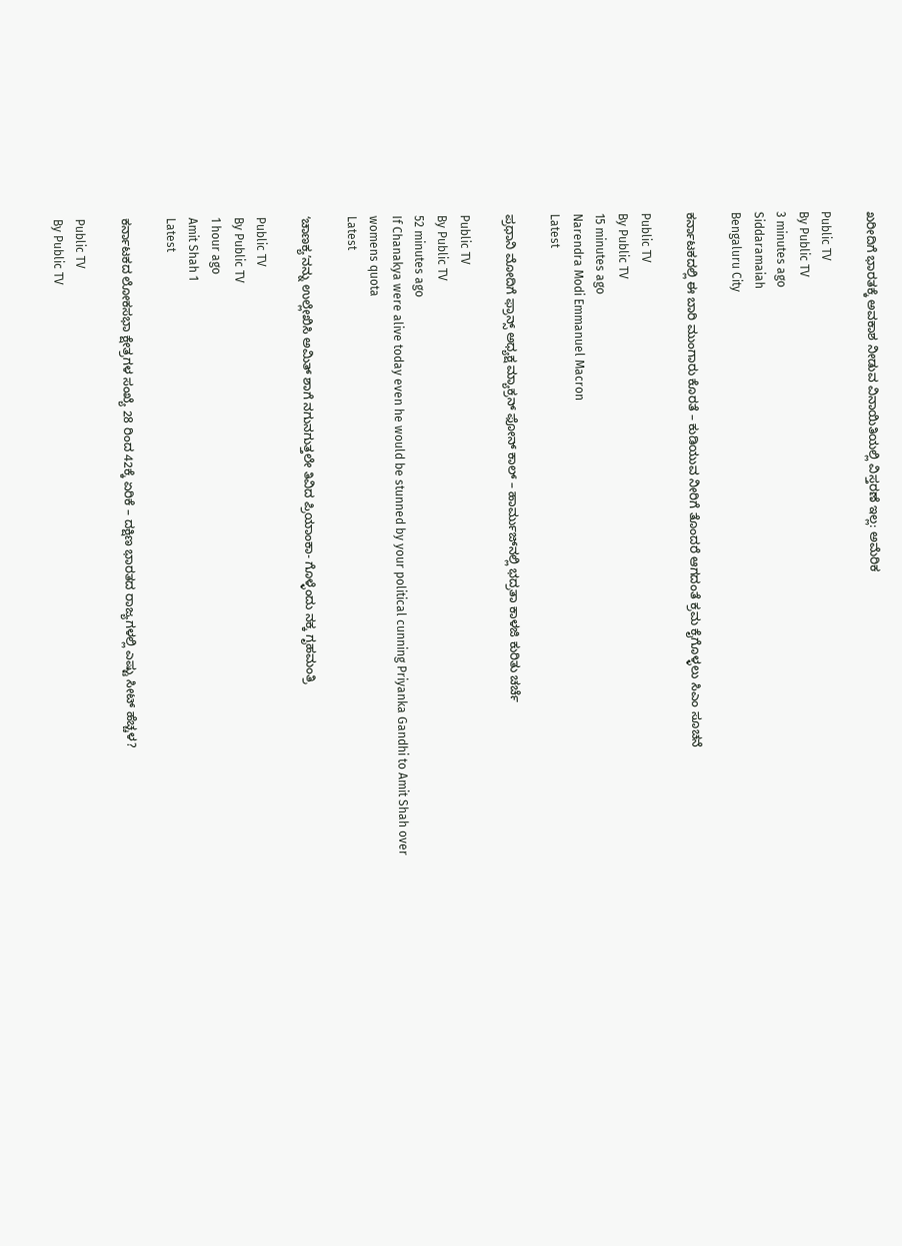ಖರೀದಿಗೆ ಭಾರತಕ್ಕೆ ಅವಕಾಶ ನೀಡುವ ವಿನಾಯಿತಿಯಲ್ಲಿ ವಿಸ್ತರಣೆ ಇಲ್ಲ: ಅಮೆರಿಕ

Public TV
By Public TV
3 minutes ago
Siddaramaiah
Bengaluru City

ಕರ್ನಾಟಕದಲ್ಲಿ ಈ ಬಾರಿ ಮುಂಗಾರು ಕೊರತೆ – ಕುಡಿಯುವ ನೀರಿಗೆ ತೊಂದರೆ ಆಗದಂತೆ ಕ್ರಮ ಕೈಗೊಳ್ಳಲು ಸಿಎಂ ಸೂಚನೆ

Public TV
By Public TV
15 minutes ago
Narendra Modi Emmanuel Macron
Latest

ಪ್ರಧಾನಿ ಮೋದಿಗೆ ಫ್ರಾನ್ಸ್‌ ಅಧ್ಯಕ್ಷ ಮ್ಯಾಕ್ರನ್‌ ಫೋನ್‌ ಕಾಲ್‌ – ಹಾರ್ಮುಜ್‌ನಲ್ಲಿ ಭದ್ರತಾ ಕಾಳಜಿ ಕುರಿತು ಚರ್ಚೆ

Public TV
By Public TV
52 minutes ago
If Chanakya were alive today even he would be stunned by your political cunning Priyanka Gandhi to Amit Shah over womens quota
Latest

ʻಚಾಣಕ್ಯʼನನ್ನು ಉಲ್ಲೇಖಿಸಿ ಅಮಿತ್‌ ಶಾಗೆ ನಗುನಗುತ್ತಲೇ ತಿವಿದ ಪ್ರಿಯಾಂಕಾ- ಗೊಳ್ಳೆಂದು ನಕ್ಕ ಗೃಹಮಂತ್ರಿ

Public TV
By Public TV
1 hour ago
Amit Shah 1
Latest

ಕರ್ನಾಟಕದ ಲೋಕಸಭಾ ಕ್ಷೇತ್ರಗಳ ಸಂಖ್ಯೆ 28 ರಿಂದ 42ಕ್ಕೆ ಏರಿಕೆ – ದಕ್ಷಿಣ ಭಾರತದ ರಾಜ್ಯಗಳಲ್ಲಿ ಎಷ್ಟು ಸೀಟ್‌ ಹೆಚ್ಚಳ?

Public TV
By Public TV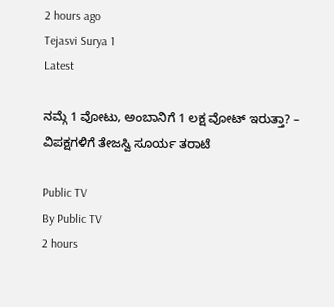2 hours ago
Tejasvi Surya 1
Latest

ನಮ್ಗೆ 1 ವೋಟು, ಅಂಬಾನಿಗೆ 1 ಲಕ್ಷ ವೋಟ್‌ ಇರುತ್ತಾ? – ವಿಪಕ್ಷಗಳಿಗೆ ತೇಜಸ್ವಿ ಸೂರ್ಯ ತರಾಟೆ

Public TV
By Public TV
2 hours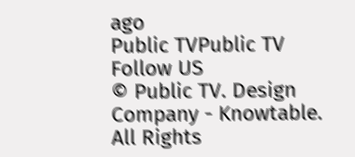ago
Public TVPublic TV
Follow US
© Public TV. Design Company - Knowtable. All Rights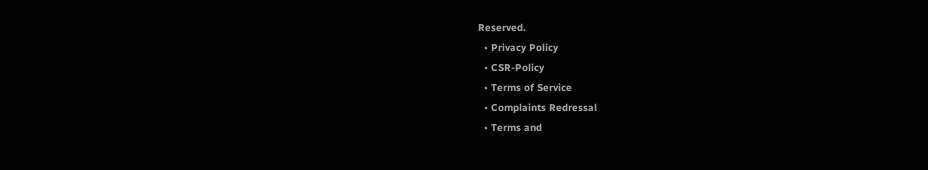Reserved.
  • Privacy Policy
  • CSR-Policy
  • Terms of Service
  • Complaints Redressal
  • Terms and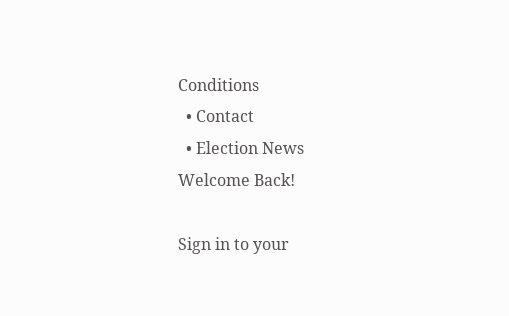Conditions
  • Contact
  • Election News
Welcome Back!

Sign in to your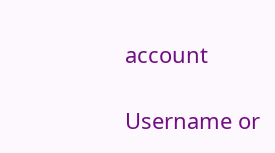account

Username or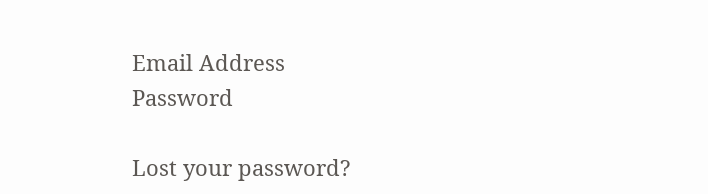Email Address
Password

Lost your password?